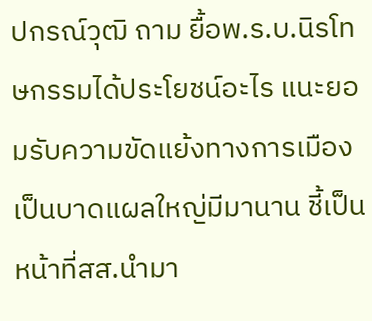ปกรณ์วุฒิ ถาม ยื้อพ.ร.บ.นิรโทษกรรมได้ประโยชน์อะไร แนะยอมรับความขัดแย้งทางการเมือง เป็นบาดแผลใหญ่มีมานาน ชี้เป็นหน้าที่สส.นำมา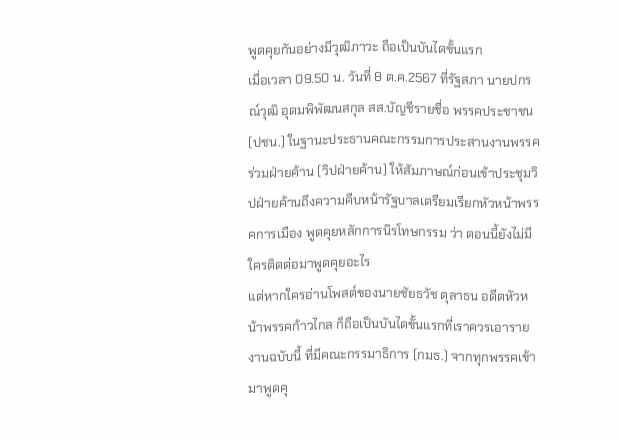พูดคุยกันอย่างมีวุฒิภาวะ ถือเป็นบันไดขั้นแรก
เมื่อเวลา 09.50 น. วันที่ 8 ต.ค.2567 ที่รัฐสภา นายปกรณ์วุฒิ อุดมพิพัฒนสกุล สส.บัญชีรายชื่อ พรรคประชาชน (ปชน.) ในฐานะประธานคณะกรรมการประสานงานพรรคร่วมฝ่ายค้าน (วิปฝ่ายค้าน) ให้สัมภาษณ์ก่อนเข้าประชุมวิปฝ่ายค้านถึงความคืบหน้ารัฐบาลเตรียมเรียกหัวหน้าพรรคการเมือง พูดคุยหลักการนิรโทษกรรม ว่า ตอนนี้ยังไม่มีใครติดต่อมาพูดคุยอะไร
แต่หากใครอ่านโพสต์ของนายชัยธวัช ตุลาธน อดีตหัวหน้าพรรคก้าวไกล ก็ถือเป็นบันไดขั้นแรกที่เราควรเอารายงานฉบับนี้ ที่มีคณะกรรมาธิการ (กมธ.) จากทุกพรรคเข้ามาพูดคุ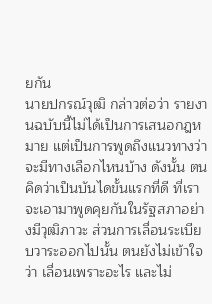ยกัน
นายปกรณ์วุฒิ กล่าวต่อว่า รายงานฉบับนี้ไม่ได้เป็นการเสนอกฎหมาย แต่เป็นการพูดถึงแนวทางว่าจะมีทางเลือกไหนบ้าง ดังนั้น ตนคิดว่าเป็นบันไดขั้นแรกที่ดี ที่เราจะเอามาพูดคุยกันในรัฐสภาอย่างมีวุฒิภาวะ ส่วนการเลื่อนระเบียบวาระออกไปนั้น ตนยังไม่เข้าใจว่า เลื่อนเพราะอะไร และไม่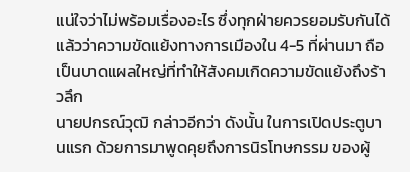แน่ใจว่าไม่พร้อมเรื่องอะไร ซึ่งทุกฝ่ายควรยอมรับกันได้แล้วว่าความขัดแย้งทางการเมืองใน 4-5 ที่ผ่านมา ถือเป็นบาดแผลใหญ่ที่ทำให้สังคมเกิดความขัดแย้งถึงร้าวลึก
นายปกรณ์วุฒิ กล่าวอีกว่า ดังนั้น ในการเปิดประตูบานแรก ด้วยการมาพูดคุยถึงการนิรโทษกรรม ของผู้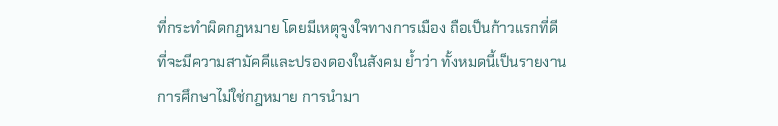ที่กระทำผิดกฎหมาย โดยมีเหตุจูงใจทางการเมือง ถือเป็นก้าวแรกที่ดี ที่จะมีความสามัคคีและปรองดองในสังคม ย้ำว่า ทั้งหมดนี้เป็นรายงานการศึกษาไม่ใช่กฎหมาย การนำมา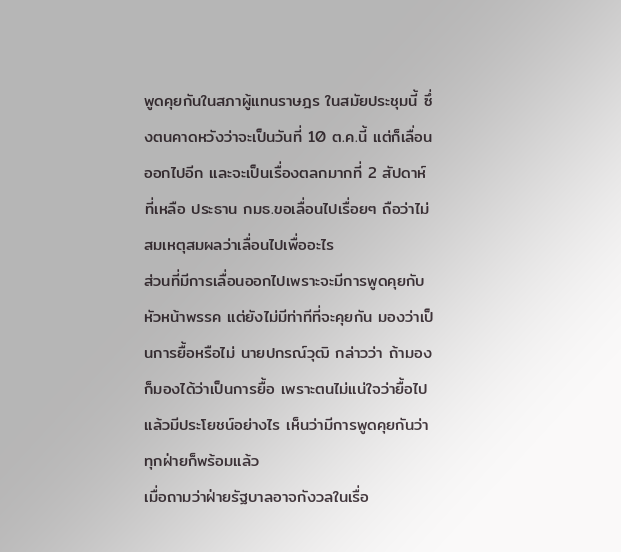พูดคุยกันในสภาผู้แทนราษฎร ในสมัยประชุมนี้ ซึ่งตนคาดหวังว่าจะเป็นวันที่ 10 ต.ค.นี้ แต่ก็เลื่อนออกไปอีก และจะเป็นเรื่องตลกมากที่ 2 สัปดาห์ที่เหลือ ประธาน กมธ.ขอเลื่อนไปเรื่อยๆ ถือว่าไม่สมเหตุสมผลว่าเลื่อนไปเพื่ออะไร
ส่วนที่มีการเลื่อนออกไปเพราะจะมีการพูดคุยกับหัวหน้าพรรค แต่ยังไม่มีท่าทีที่จะคุยกัน มองว่าเป็นการยื้อหรือไม่ นายปกรณ์วุฒิ กล่าวว่า ถ้ามองก็มองได้ว่าเป็นการยื้อ เพราะตนไม่แน่ใจว่ายื้อไปแล้วมีประโยชน์อย่างไร เห็นว่ามีการพูดคุยกันว่าทุกฝ่ายก็พร้อมแล้ว
เมื่อถามว่าฝ่ายรัฐบาลอาจกังวลในเรื่อ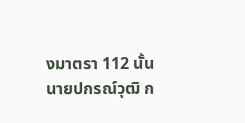งมาตรา 112 นั้น นายปกรณ์วุฒิ ก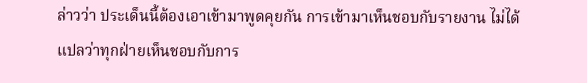ล่าวว่า ประเด็นนี้ต้องเอาเข้ามาพูดคุยกัน การเข้ามาเห็นชอบกับรายงาน ไม่ได้แปลว่าทุกฝ่ายเห็นชอบกับการ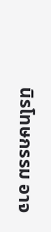นิรโทษกรรม อาจ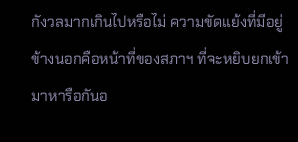กังวลมากเกินไปหรือไม่ ความขัดแย้งที่มีอยู่ข้างนอกคือหน้าที่ของสภาฯ ที่จะหยิบยกเข้ามาหารือกันอ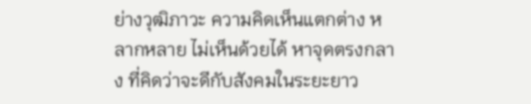ย่างวุฒิภาวะ ความคิดเห็นแตกต่าง หลากหลาย ไม่เห็นด้วยได้ หาจุดตรงกลาง ที่คิดว่าจะดีกับสังคมในระยะยาว